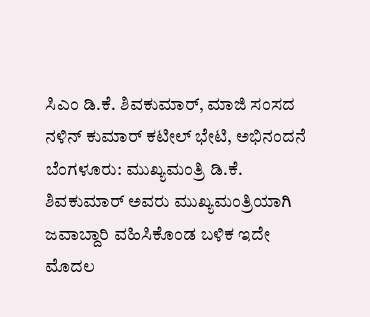ಸಿಎಂ ಡಿ.ಕೆ. ಶಿವಕುಮಾರ್, ಮಾಜಿ ಸಂಸದ ನಳಿನ್ ಕುಮಾರ್ ಕಟೀಲ್ ಭೇಟಿ, ಅಭಿನಂದನೆ
ಬೆಂಗಳೂರು: ಮುಖ್ಯಮಂತ್ರಿ ಡಿ.ಕೆ. ಶಿವಕುಮಾರ್ ಅವರು ಮುಖ್ಯಮಂತ್ರಿಯಾಗಿ ಜವಾಬ್ದಾರಿ ವಹಿಸಿಕೊಂಡ ಬಳಿಕ ಇದೇ ಮೊದಲ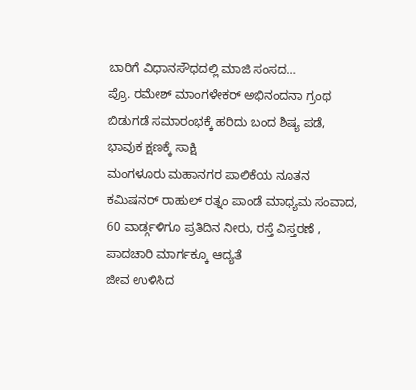ಬಾರಿಗೆ ವಿಧಾನಸೌಧದಲ್ಲಿ ಮಾಜಿ ಸಂಸದ…
ಪ್ರೊ. ರಮೇಶ್ ಮಾಂಗಳೇಕರ್ ಅಭಿನಂದನಾ ಗ್ರಂಥ ಬಿಡುಗಡೆ ಸಮಾರಂಭಕ್ಕೆ ಹರಿದು ಬಂದ ಶಿಷ್ಯ ಪಡೆ, ಭಾವುಕ ಕ್ಷಣಕ್ಕೆ ಸಾಕ್ಷಿ
ಮಂಗಳೂರು ಮಹಾನಗರ ಪಾಲಿಕೆಯ ನೂತನ ಕಮಿಷನರ್ ರಾಹುಲ್ ರತ್ನಂ ಪಾಂಡೆ ಮಾಧ್ಯಮ ಸಂವಾದ, 60 ವಾರ್ಡ್ಗಳಿಗೂ ಪ್ರತಿದಿನ ನೀರು, ರಸ್ತೆ ವಿಸ್ತರಣೆ , ಪಾದಚಾರಿ ಮಾರ್ಗಕ್ಕೂ ಆದ್ಯತೆ
ಜೀವ ಉಳಿಸಿದ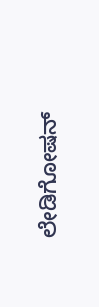ಲೇಡಿಗೋಷನ್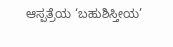ಆಸ್ಪತ್ರೆಯ ‘ಬಹುಶಿಸ್ತೀಯ’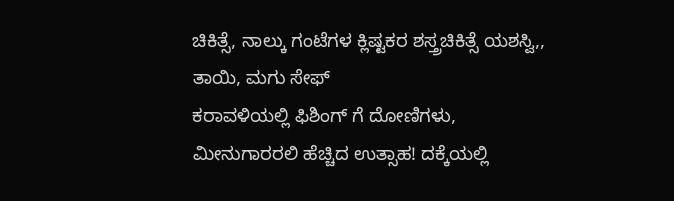ಚಿಕಿತ್ಸೆ, ನಾಲ್ಕು ಗಂಟೆಗಳ ಕ್ಲಿಷ್ಟಕರ ಶಸ್ತ್ರಚಿಕಿತ್ಸೆ ಯಶಸ್ವಿ,, ತಾಯಿ, ಮಗು ಸೇಫ್
ಕರಾವಳಿಯಲ್ಲಿ ಫಿಶಿಂಗ್ ಗೆ ದೋಣಿಗಳು, ಮೀನುಗಾರರಲಿ ಹೆಚ್ಚಿದ ಉತ್ಸಾಹ! ದಕ್ಕೆಯಲ್ಲಿ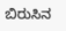ಬಿರುಸಿನ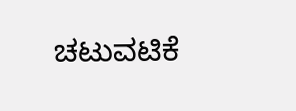ಚಟುವಟಿಕೆ